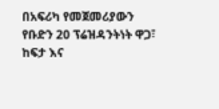በአፍሪካ የመጀመሪያውን የቡድን 20 ፕሬዝዳንትነት ዋጋ፣ ከፍታ እና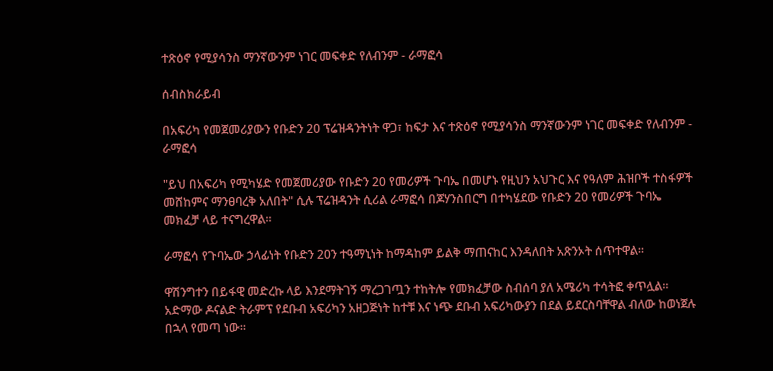ተጽዕኖ የሚያሳንስ ማንኛውንም ነገር መፍቀድ የለብንም - ራማፎሳ

ሰብስክራይብ

በአፍሪካ የመጀመሪያውን የቡድን 20 ፕሬዝዳንትነት ዋጋ፣ ከፍታ እና ተጽዕኖ የሚያሳንስ ማንኛውንም ነገር መፍቀድ የለብንም - ራማፎሳ

"ይህ በአፍሪካ የሚካሄድ የመጀመሪያው የቡድን 20 የመሪዎች ጉባኤ በመሆኑ የዚህን አህጉር እና የዓለም ሕዝቦች ተስፋዎች መሸከምና ማንፀባረቅ አለበት" ሲሉ ፕሬዝዳንት ሲሪል ራማፎሳ በጆሃንስበርግ በተካሄደው የቡድን 20 የመሪዎች ጉባኤ መክፈቻ ላይ ተናግረዋል፡፡

ራማፎሳ የጉባኤው ኃላፊነት የቡድን 20ን ተዓማኒነት ከማዳከም ይልቅ ማጠናከር እንዳለበት አጽንኦት ሰጥተዋል።

ዋሽንግተን በይፋዊ መድረኩ ላይ እንደማትገኝ ማረጋገጧን ተከትሎ የመክፈቻው ስብሰባ ያለ አሜሪካ ተሳትፎ ቀጥሏል። አድማው ዶናልድ ትራምፕ የደቡብ አፍሪካን አዘጋጅነት ከተቹ እና ነጭ ደቡብ አፍሪካውያን በደል ይደርስባቸዋል ብለው ከወነጀሉ በኋላ የመጣ ነው።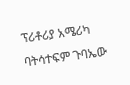ፕሪቶሪያ አሜሪካ ባትሳተፍም ጉባኤው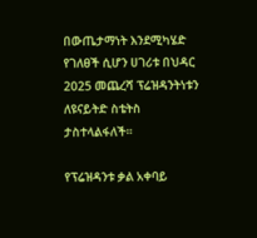በውጤታማነት እንደሚካሄድ የገለፀች ሲሆን ሀገሪቱ በህዳር 2025 መጨረሻ ፕሬዝዳንትነቱን ለዩናይትድ ስቴትስ ታስተላልፋለች።

የፕሬዝዳንቱ ቃል አቀባይ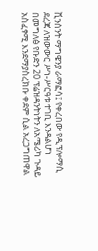ቪንሰንት ማግዌንያ ራማፎሳ፤ የቀረበው የዲፕሎማሲ ደረጃ ለዝውውር ሥነ-ሥርዓቱ ተገቢ እንዳልሆነ በመግለፅ የቡድን 20 ፕሬዝዳንትነትን ለአሜሪካ ጉዳይ አስፈፃሚ እንደማያስረክቡ ቀደም ሲል አረጋግጠዋል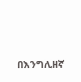በእንግሊዘኛ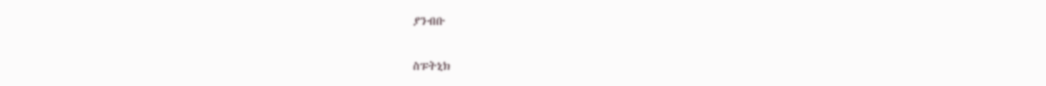ያንብቡ

ስፑትኒክ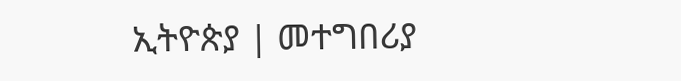ኢትዮጵያ | መተግበሪያ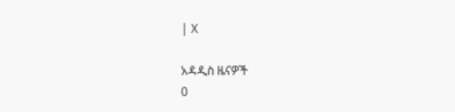| X

አዳዲስ ዜናዎች
0